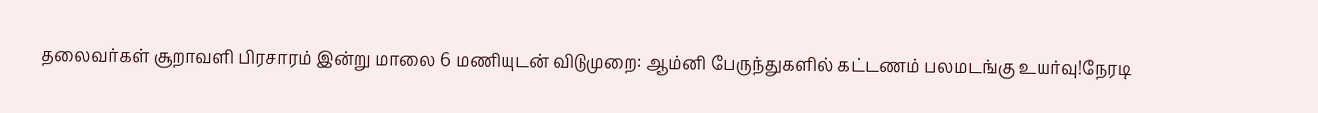தலைவர்கள் சூறாவளி பிரசாரம் இன்று மாலை 6 மணியுடன் விடுமுறை: ஆம்னி பேருந்துகளில் கட்டணம் பலமடங்கு உயர்வு!நேரடி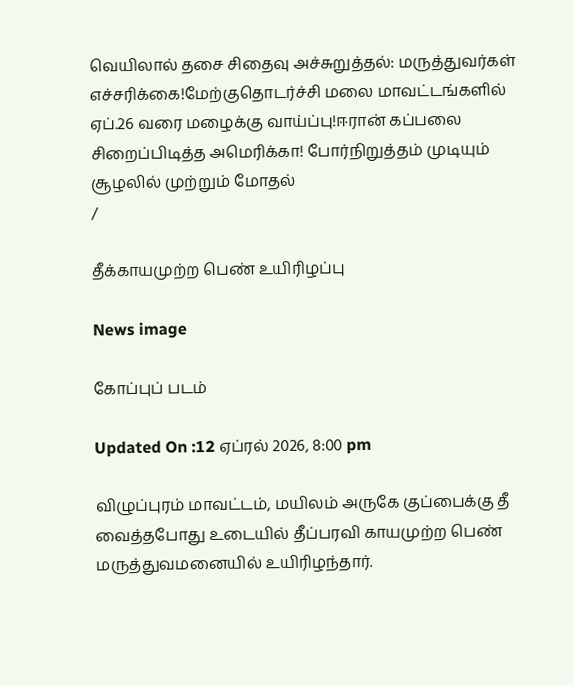வெயிலால் தசை சிதைவு அச்சுறுத்தல்: மருத்துவர்கள் எச்சரிக்கை!மேற்குதொடர்ச்சி மலை மாவட்டங்களில் ஏப்.26 வரை மழைக்கு வாய்ப்பு!ஈரான் கப்பலை சிறைப்பிடித்த அமெரிக்கா! போர்நிறுத்தம் முடியும் சூழலில் முற்றும் மோதல்
/

தீக்காயமுற்ற பெண் உயிரிழப்பு

News image

கோப்புப் படம்

Updated On :12 ஏப்ரல் 2026, 8:00 pm

விழுப்புரம் மாவட்டம், மயிலம் அருகே குப்பைக்கு தீ வைத்தபோது உடையில் தீப்பரவி காயமுற்ற பெண் மருத்துவமனையில் உயிரிழந்தார்.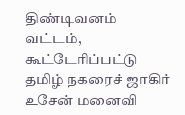திண்டிவனம் வட்டம், கூட்டேரிப்பட்டு தமிழ் நகரைச் ஜாகிர் உசேன் மனைவி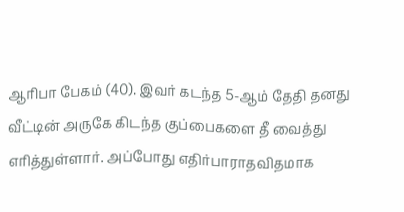ஆரிபா பேகம் (40). இவர் கடந்த 5-ஆம் தேதி தனது வீட்டின் அருகே கிடந்த குப்பைகளை தீ வைத்து எரித்துள்ளார். அப்போது எதிர்பாராதவிதமாக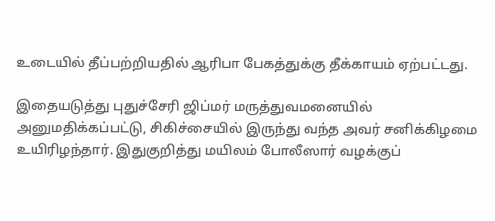உடையில் தீப்பற்றியதில் ஆரிபா பேகத்துக்கு தீக்காயம் ஏற்பட்டது.

இதையடுத்து புதுச்சேரி ஜிப்மர் மருத்துவமனையில் அனுமதிக்கப்பட்டு, சிகிச்சையில் இருந்து வந்த அவர் சனிக்கிழமை உயிரிழந்தார். இதுகுறித்து மயிலம் போலீஸார் வழக்குப்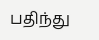பதிந்து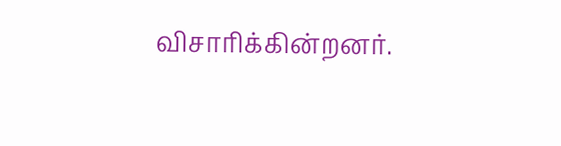விசாரிக்கின்றனர்.